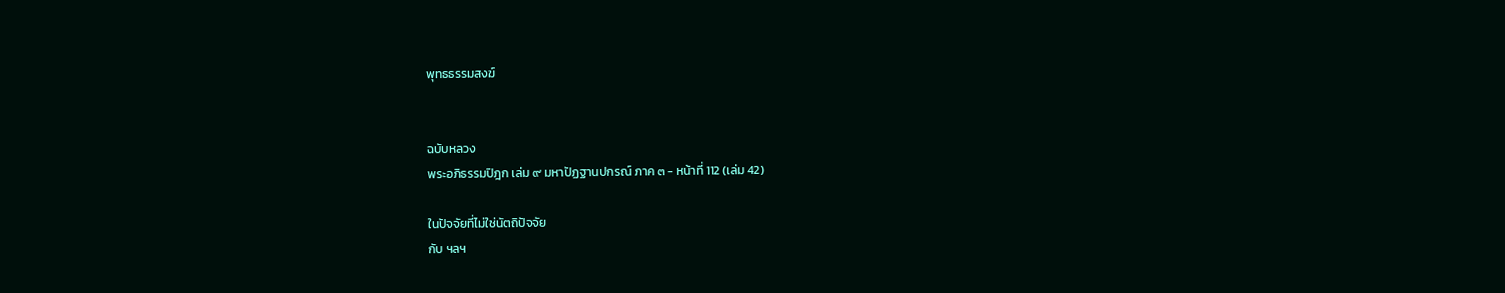พุทธธรรมสงฆ์


ฉบับหลวง
พระอภิธรรมปิฎก เล่ม ๙ มหาปัฏฐานปกรณ์ ภาค ๓ - หน้าที่ 112 (เล่ม 42)

ในปัจจัยที่ไม่ใช่นัตถิปัจจัย
กับ ฯลฯ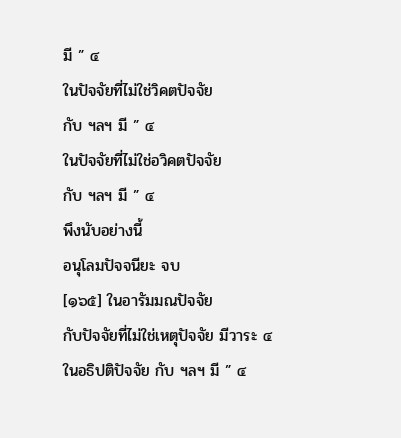มี ” ๔
ในปัจจัยที่ไม่ใช่วิคตปัจจัย
กับ ฯลฯ มี ” ๔
ในปัจจัยที่ไม่ใช่อวิคตปัจจัย
กับ ฯลฯ มี ” ๔
พึงนับอย่างนี้
อนุโลมปัจจนียะ จบ
[๑๖๕] ในอารัมมณปัจจัย
กับปัจจัยที่ไม่ใช่เหตุปัจจัย มีวาระ ๔
ในอธิปติปัจจัย กับ ฯลฯ มี ” ๔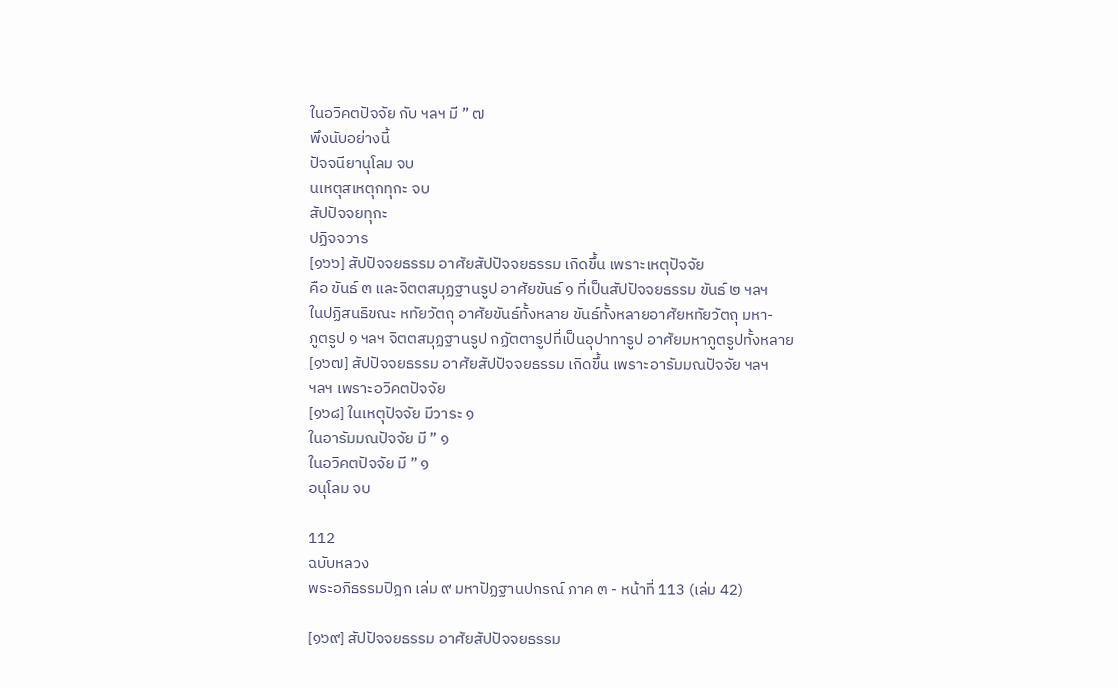ในอวิคตปัจจัย กับ ฯลฯ มี ” ๗
พึงนับอย่างนี้
ปัจจนียานุโลม จบ
นเหตุสเหตุกทุกะ จบ
สัปปัจจยทุกะ
ปฏิจจวาร
[๑๖๖] สัปปัจจยธรรม อาศัยสัปปัจจยธรรม เกิดขึ้น เพราะเหตุปัจจัย
คือ ขันธ์ ๓ และจิตตสมุฏฐานรูป อาศัยขันธ์ ๑ ที่เป็นสัปปัจจยธรรม ขันธ์ ๒ ฯลฯ
ในปฏิสนธิขณะ หทัยวัตถุ อาศัยขันธ์ทั้งหลาย ขันธ์ทั้งหลายอาศัยหทัยวัตถุ มหา-
ภูตรูป ๑ ฯลฯ จิตตสมุฏฐานรูป กฏัตตารูปที่เป็นอุปาทารูป อาศัยมหาภูตรูปทั้งหลาย
[๑๖๗] สัปปัจจยธรรม อาศัยสัปปัจจยธรรม เกิดขึ้น เพราะอารัมมณปัจจัย ฯลฯ
ฯลฯ เพราะอวิคตปัจจัย
[๑๖๘] ในเหตุปัจจัย มีวาระ ๑
ในอารัมมณปัจจัย มี ” ๑
ในอวิคตปัจจัย มี ” ๑
อนุโลม จบ

112
ฉบับหลวง
พระอภิธรรมปิฎก เล่ม ๙ มหาปัฏฐานปกรณ์ ภาค ๓ - หน้าที่ 113 (เล่ม 42)

[๑๖๙] สัปปัจจยธรรม อาศัยสัปปัจจยธรรม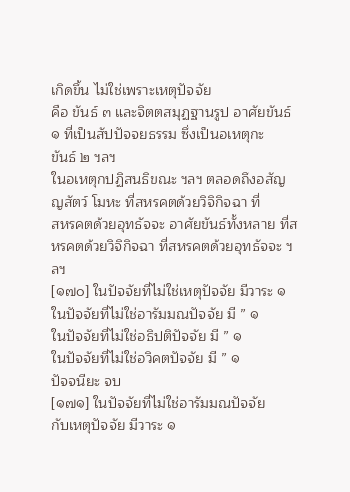เกิดขึ้น ไม่ใช่เพราะเหตุปัจจัย
คือ ขันธ์ ๓ และจิตตสมุฏฐานรูป อาศัยขันธ์ ๑ ที่เป็นสัปปัจจยธรรม ซึ่งเป็นอเหตุกะ
ขันธ์ ๒ ฯลฯ
ในอเหตุกปฏิสนธิขณะ ฯลฯ ตลอดถึงอสัญญสัตว์ โมหะ ที่สหรคตด้วยวิจิกิจฉา ที่
สหรคตด้วยอุทธัจจะ อาศัยขันธ์ทั้งหลาย ที่สหรคตด้วยวิจิกิจฉา ที่สหรคตด้วยอุทธัจจะ ฯลฯ
[๑๗๐] ในปัจจัยที่ไม่ใช่เหตุปัจจัย มีวาระ ๑
ในปัจจัยที่ไม่ใช่อารัมมณปัจจัย มี ” ๑
ในปัจจัยที่ไม่ใช่อธิปติปัจจัย มี ” ๑
ในปัจจัยที่ไม่ใช่อวิคตปัจจัย มี ” ๑
ปัจจนียะ จบ
[๑๗๑] ในปัจจัยที่ไม่ใช่อารัมมณปัจจัย
กับเหตุปัจจัย มีวาระ ๑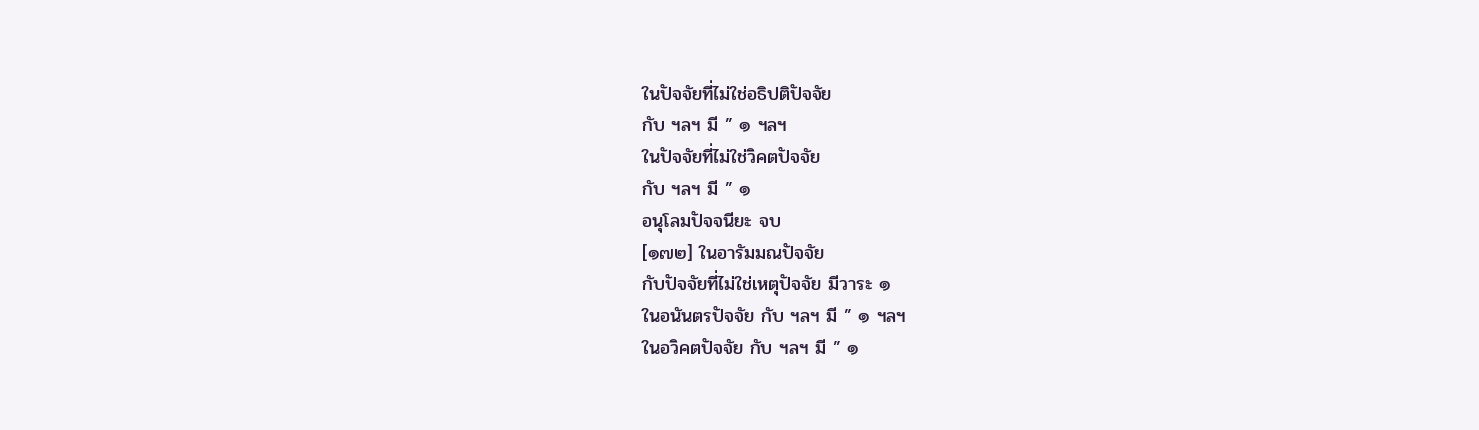ในปัจจัยที่ไม่ใช่อธิปติปัจจัย
กับ ฯลฯ มี ” ๑ ฯลฯ
ในปัจจัยที่ไม่ใช่วิคตปัจจัย
กับ ฯลฯ มี ” ๑
อนุโลมปัจจนียะ จบ
[๑๗๒] ในอารัมมณปัจจัย
กับปัจจัยที่ไม่ใช่เหตุปัจจัย มีวาระ ๑
ในอนันตรปัจจัย กับ ฯลฯ มี ” ๑ ฯลฯ
ในอวิคตปัจจัย กับ ฯลฯ มี ” ๑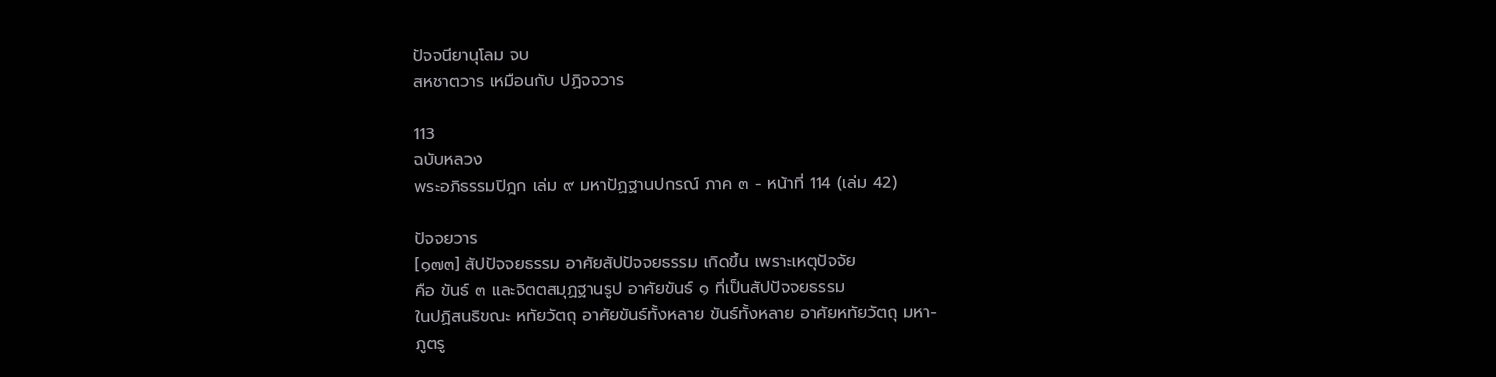ปัจจนียานุโลม จบ
สหชาตวาร เหมือนกับ ปฏิจจวาร

113
ฉบับหลวง
พระอภิธรรมปิฎก เล่ม ๙ มหาปัฏฐานปกรณ์ ภาค ๓ - หน้าที่ 114 (เล่ม 42)

ปัจจยวาร
[๑๗๓] สัปปัจจยธรรม อาศัยสัปปัจจยธรรม เกิดขึ้น เพราะเหตุปัจจัย
คือ ขันธ์ ๓ และจิตตสมุฏฐานรูป อาศัยขันธ์ ๑ ที่เป็นสัปปัจจยธรรม
ในปฏิสนธิขณะ หทัยวัตถุ อาศัยขันธ์ทั้งหลาย ขันธ์ทั้งหลาย อาศัยหทัยวัตถุ มหา-
ภูตรู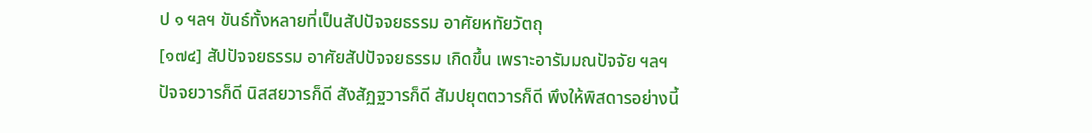ป ๑ ฯลฯ ขันธ์ทั้งหลายที่เป็นสัปปัจจยธรรม อาศัยหทัยวัตถุ
[๑๗๔] สัปปัจจยธรรม อาศัยสัปปัจจยธรรม เกิดขึ้น เพราะอารัมมณปัจจัย ฯลฯ
ปัจจยวารก็ดี นิสสยวารก็ดี สังสัฏฐวารก็ดี สัมปยุตตวารก็ดี พึงให้พิสดารอย่างนี้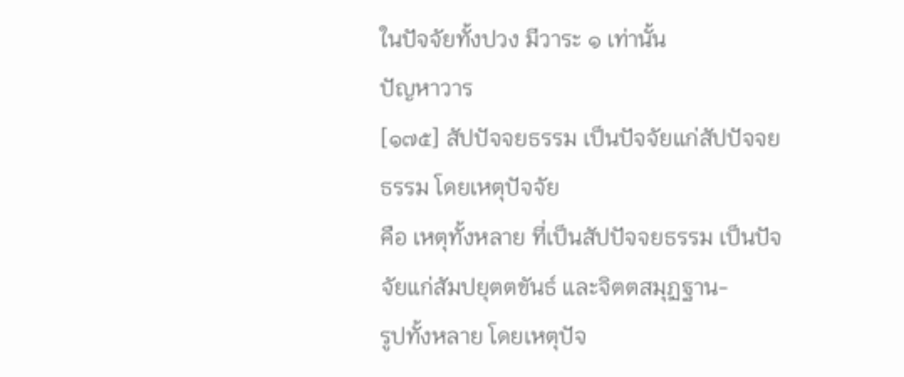ในปัจจัยทั้งปวง มีวาระ ๑ เท่านั้น
ปัญหาวาร
[๑๗๕] สัปปัจจยธรรม เป็นปัจจัยแก่สัปปัจจยธรรม โดยเหตุปัจจัย
คือ เหตุทั้งหลาย ที่เป็นสัปปัจจยธรรม เป็นปัจจัยแก่สัมปยุตตขันธ์ และจิตตสมุฏฐาน-
รูปทั้งหลาย โดยเหตุปัจ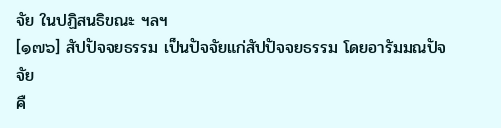จัย ในปฏิสนธิขณะ ฯลฯ
[๑๗๖] สัปปัจจยธรรม เป็นปัจจัยแก่สัปปัจจยธรรม โดยอารัมมณปัจจัย
คื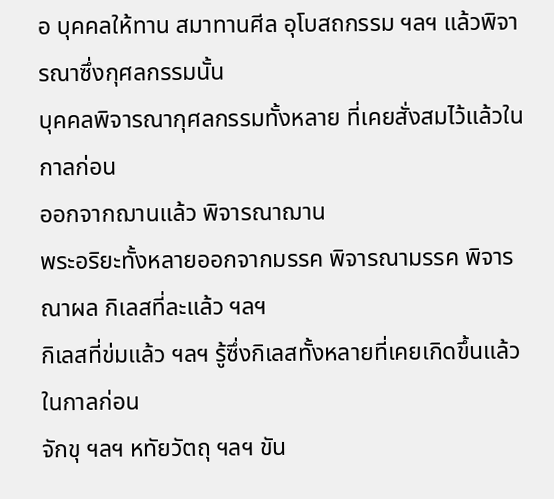อ บุคคลให้ทาน สมาทานศีล อุโบสถกรรม ฯลฯ แล้วพิจารณาซึ่งกุศลกรรมนั้น
บุคคลพิจารณากุศลกรรมทั้งหลาย ที่เคยสั่งสมไว้แล้วในกาลก่อน
ออกจากฌานแล้ว พิจารณาฌาน
พระอริยะทั้งหลายออกจากมรรค พิจารณามรรค พิจารณาผล กิเลสที่ละแล้ว ฯลฯ
กิเลสที่ข่มแล้ว ฯลฯ รู้ซึ่งกิเลสทั้งหลายที่เคยเกิดขึ้นแล้วในกาลก่อน
จักขุ ฯลฯ หทัยวัตถุ ฯลฯ ขัน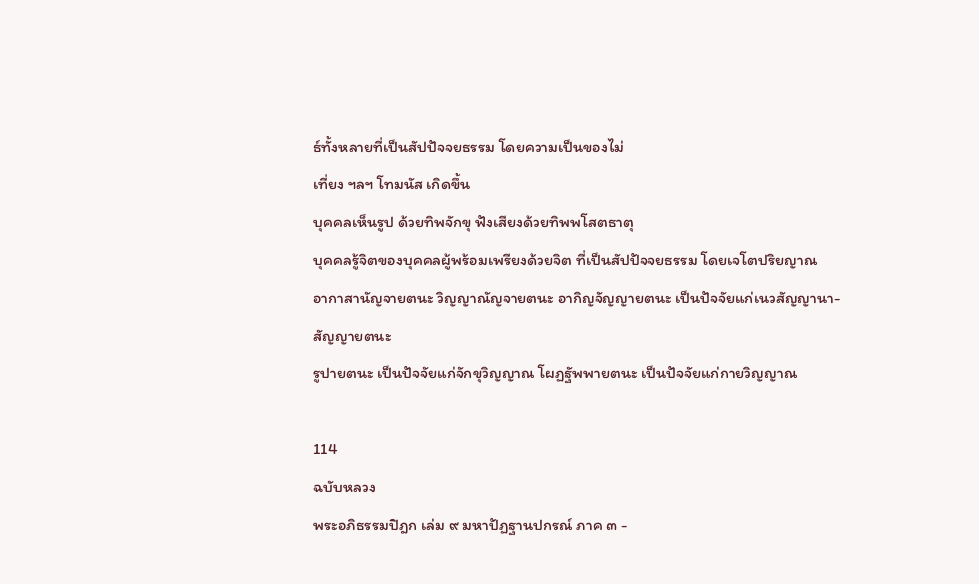ธ์ทั้งหลายที่เป็นสัปปัจจยธรรม โดยความเป็นของไม่
เที่ยง ฯลฯ โทมนัส เกิดขึ้น
บุคคลเห็นรูป ด้วยทิพจักขุ ฟังเสียงด้วยทิพพโสตธาตุ
บุคคลรู้จิตของบุคคลผู้พร้อมเพรียงด้วยจิต ที่เป็นสัปปัจจยธรรม โดยเจโตปริยญาณ
อากาสานัญจายตนะ วิญญาณัญจายตนะ อากิญจัญญายตนะ เป็นปัจจัยแก่เนวสัญญานา-
สัญญายตนะ
รูปายตนะ เป็นปัจจัยแก่จักขุวิญญาณ โผฏฐัพพายตนะ เป็นปัจจัยแก่กายวิญญาณ

114
ฉบับหลวง
พระอภิธรรมปิฎก เล่ม ๙ มหาปัฏฐานปกรณ์ ภาค ๓ -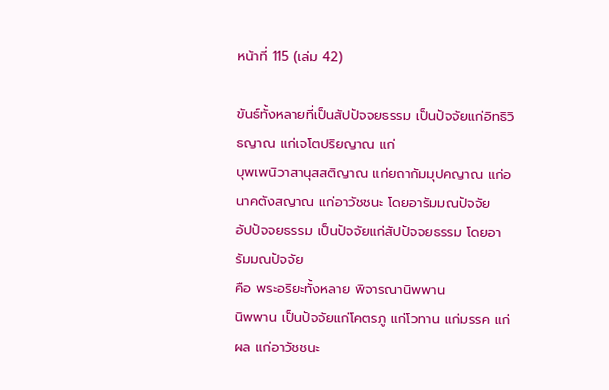หน้าที่ 115 (เล่ม 42)

ขันธ์ทั้งหลายที่เป็นสัปปัจจยธรรม เป็นปัจจัยแก่อิทธิวิธญาณ แก่เจโตปริยญาณ แก่
บุพเพนิวาสานุสสติญาณ แก่ยถากัมมุปคญาณ แก่อนาคตังสญาณ แก่อาวัชชนะ โดยอารัมมณปัจจัย
อัปปัจจยธรรม เป็นปัจจัยแก่สัปปัจจยธรรม โดยอารัมมณปัจจัย
คือ พระอริยะทั้งหลาย พิจารณานิพพาน
นิพพาน เป็นปัจจัยแก่โคตรภู แก่โวทาน แก่มรรค แก่ผล แก่อาวัชชนะ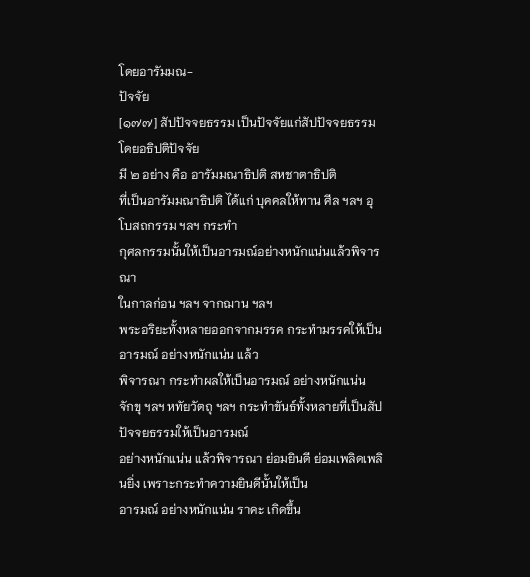โดยอารัมมณ-
ปัจจัย
[๑๗๗] สัปปัจจยธรรม เป็นปัจจัยแก่สัปปัจจยธรรม โดยอธิปติปัจจัย
มี ๒ อย่าง คือ อารัมมณาธิปติ สหชาตาธิปติ
ที่เป็นอารัมมณาธิปติ ได้แก่ บุคคลให้ทาน ศีล ฯลฯ อุโบสถกรรม ฯลฯ กระทำ
กุศลกรรมนั้นให้เป็นอารมณ์อย่างหนักแน่นแล้วพิจารณา
ในกาลก่อน ฯลฯ จากฌาน ฯลฯ
พระอริยะทั้งหลายออกจากมรรค กระทำมรรคให้เป็นอารมณ์ อย่างหนักแน่น แล้ว
พิจารณา กระทำผลให้เป็นอารมณ์ อย่างหนักแน่น
จักขุ ฯลฯ หทัยวัตถุ ฯลฯ กระทำขันธ์ทั้งหลายที่เป็นสัปปัจจยธรรมให้เป็นอารมณ์
อย่างหนักแน่น แล้วพิจารณา ย่อมยินดี ย่อมเพลิดเพลินยิ่ง เพราะกระทำความยินดีนั้นให้เป็น
อารมณ์ อย่างหนักแน่น ราคะ เกิดขึ้น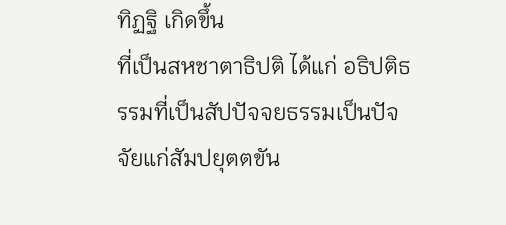ทิฏฐิ เกิดขึ้น
ที่เป็นสหชาตาธิปติ ได้แก่ อธิปติธรรมที่เป็นสัปปัจจยธรรมเป็นปัจจัยแก่สัมปยุตตขัน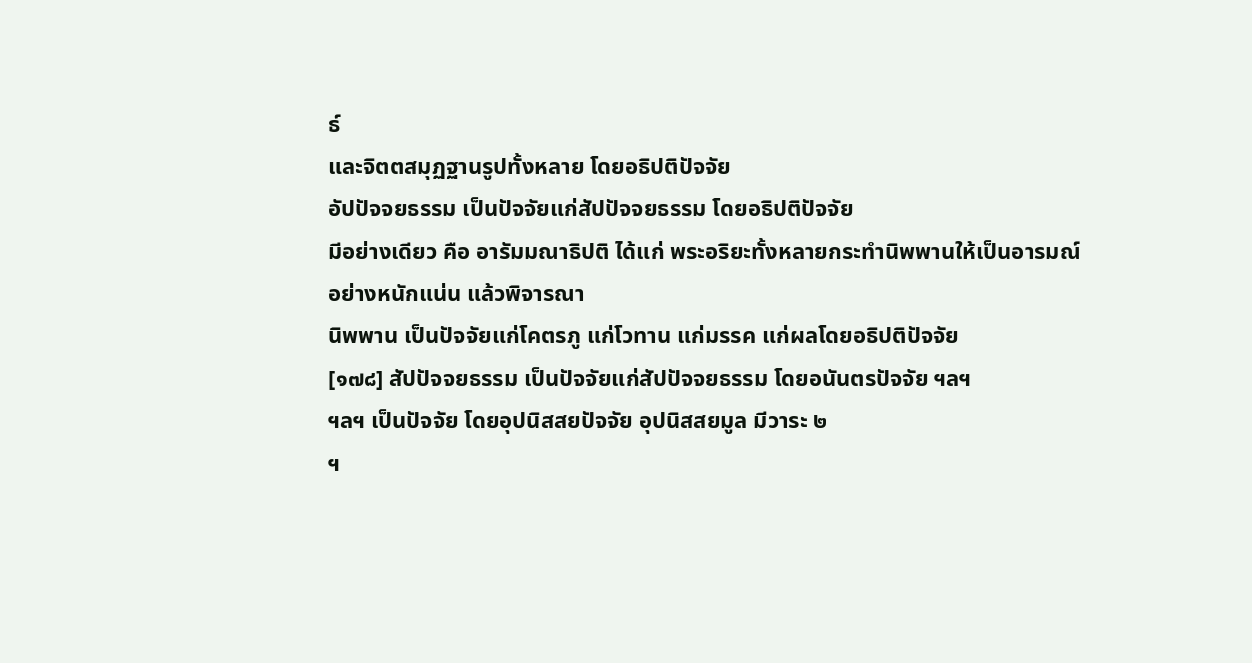ธ์
และจิตตสมุฏฐานรูปทั้งหลาย โดยอธิปติปัจจัย
อัปปัจจยธรรม เป็นปัจจัยแก่สัปปัจจยธรรม โดยอธิปติปัจจัย
มีอย่างเดียว คือ อารัมมณาธิปติ ได้แก่ พระอริยะทั้งหลายกระทำนิพพานให้เป็นอารมณ์
อย่างหนักแน่น แล้วพิจารณา
นิพพาน เป็นปัจจัยแก่โคตรภู แก่โวทาน แก่มรรค แก่ผลโดยอธิปติปัจจัย
[๑๗๘] สัปปัจจยธรรม เป็นปัจจัยแก่สัปปัจจยธรรม โดยอนันตรปัจจัย ฯลฯ
ฯลฯ เป็นปัจจัย โดยอุปนิสสยปัจจัย อุปนิสสยมูล มีวาระ ๒
ฯ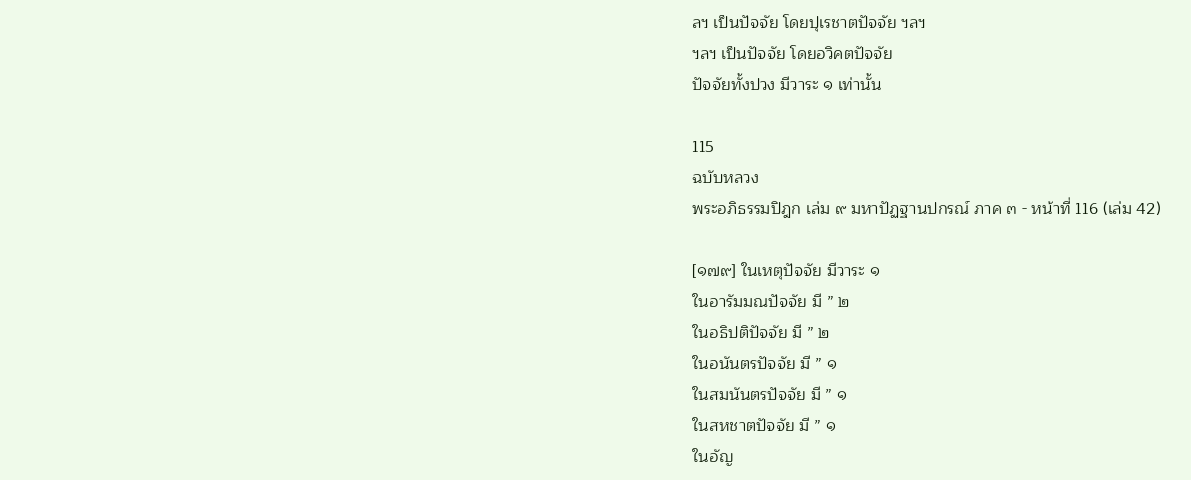ลฯ เป็นปัจจัย โดยปุเรชาตปัจจัย ฯลฯ
ฯลฯ เป็นปัจจัย โดยอวิคตปัจจัย
ปัจจัยทั้งปวง มีวาระ ๑ เท่านั้น

115
ฉบับหลวง
พระอภิธรรมปิฎก เล่ม ๙ มหาปัฏฐานปกรณ์ ภาค ๓ - หน้าที่ 116 (เล่ม 42)

[๑๗๙] ในเหตุปัจจัย มีวาระ ๑
ในอารัมมณปัจจัย มี ” ๒
ในอธิปติปัจจัย มี ” ๒
ในอนันตรปัจจัย มี ” ๑
ในสมนันตรปัจจัย มี ” ๑
ในสหชาตปัจจัย มี ” ๑
ในอัญ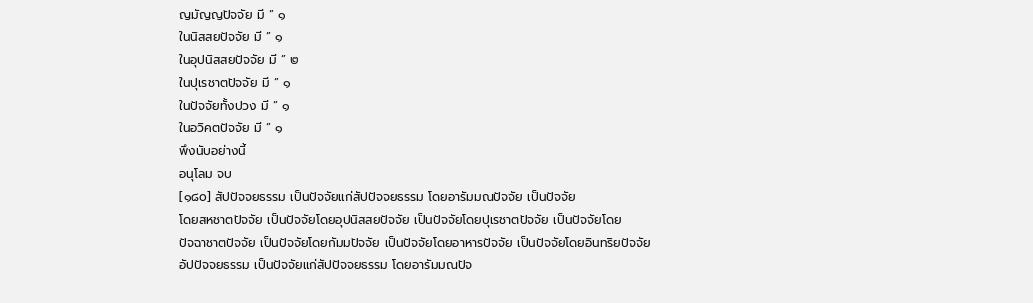ญมัญญปัจจัย มี ” ๑
ในนิสสยปัจจัย มี ” ๑
ในอุปนิสสยปัจจัย มี ” ๒
ในปุเรชาตปัจจัย มี ” ๑
ในปัจจัยทั้งปวง มี ” ๑
ในอวิคตปัจจัย มี ” ๑
พึงนับอย่างนี้
อนุโลม จบ
[๑๘๐] สัปปัจจยธรรม เป็นปัจจัยแก่สัปปัจจยธรรม โดยอารัมมณปัจจัย เป็นปัจจัย
โดยสหชาตปัจจัย เป็นปัจจัยโดยอุปนิสสยปัจจัย เป็นปัจจัยโดยปุเรชาตปัจจัย เป็นปัจจัยโดย
ปัจฉาชาตปัจจัย เป็นปัจจัยโดยกัมมปัจจัย เป็นปัจจัยโดยอาหารปัจจัย เป็นปัจจัยโดยอินทริยปัจจัย
อัปปัจจยธรรม เป็นปัจจัยแก่สัปปัจจยธรรม โดยอารัมมณปัจ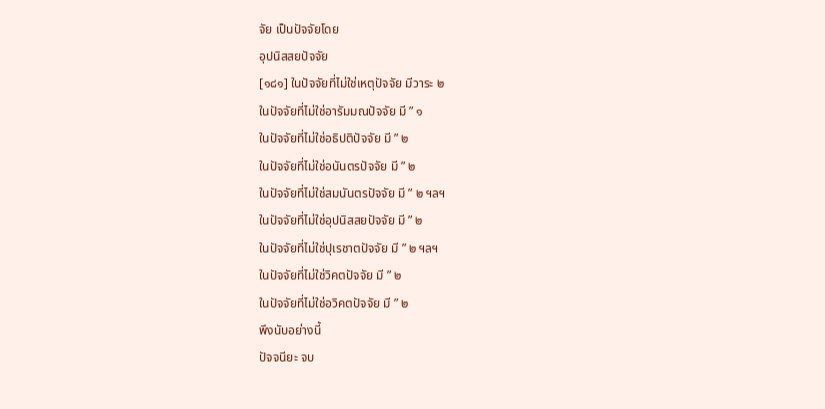จัย เป็นปัจจัยโดย
อุปนิสสยปัจจัย
[๑๘๑] ในปัจจัยที่ไม่ใช่เหตุปัจจัย มีวาระ ๒
ในปัจจัยที่ไม่ใช่อารัมมณปัจจัย มี ” ๑
ในปัจจัยที่ไม่ใช่อธิปติปัจจัย มี ” ๒
ในปัจจัยที่ไม่ใช่อนันตรปัจจัย มี ” ๒
ในปัจจัยที่ไม่ใช่สมนันตรปัจจัย มี ” ๒ ฯลฯ
ในปัจจัยที่ไม่ใช่อุปนิสสยปัจจัย มี ” ๒
ในปัจจัยที่ไม่ใช่ปุเรชาตปัจจัย มี ” ๒ ฯลฯ
ในปัจจัยที่ไม่ใช่วิคตปัจจัย มี ” ๒
ในปัจจัยที่ไม่ใช่อวิคตปัจจัย มี ” ๒
พึงนับอย่างนี้
ปัจจนียะ จบ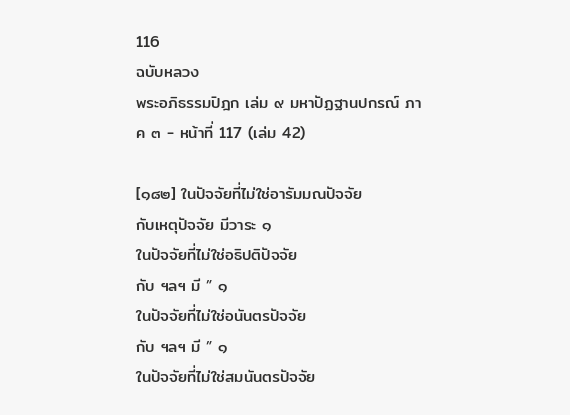116
ฉบับหลวง
พระอภิธรรมปิฎก เล่ม ๙ มหาปัฏฐานปกรณ์ ภาค ๓ - หน้าที่ 117 (เล่ม 42)

[๑๘๒] ในปัจจัยที่ไม่ใช่อารัมมณปัจจัย
กับเหตุปัจจัย มีวาระ ๑
ในปัจจัยที่ไม่ใช่อธิปติปัจจัย
กับ ฯลฯ มี ” ๑
ในปัจจัยที่ไม่ใช่อนันตรปัจจัย
กับ ฯลฯ มี ” ๑
ในปัจจัยที่ไม่ใช่สมนันตรปัจจัย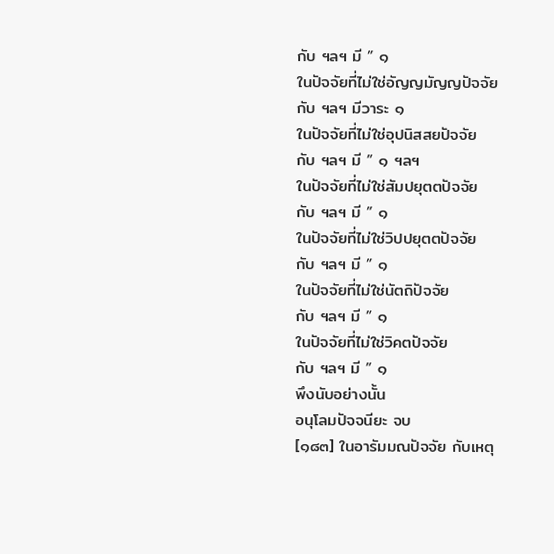กับ ฯลฯ มี ” ๑
ในปัจจัยที่ไม่ใช่อัญญมัญญปัจจัย
กับ ฯลฯ มีวาระ ๑
ในปัจจัยที่ไม่ใช่อุปนิสสยปัจจัย
กับ ฯลฯ มี ” ๑ ฯลฯ
ในปัจจัยที่ไม่ใช่สัมปยุตตปัจจัย
กับ ฯลฯ มี ” ๑
ในปัจจัยที่ไม่ใช่วิปปยุตตปัจจัย
กับ ฯลฯ มี ” ๑
ในปัจจัยที่ไม่ใช่นัตถิปัจจัย
กับ ฯลฯ มี ” ๑
ในปัจจัยที่ไม่ใช่วิคตปัจจัย
กับ ฯลฯ มี ” ๑
พึงนับอย่างนั้น
อนุโลมปัจจนียะ จบ
[๑๘๓] ในอารัมมณปัจจัย กับเหตุ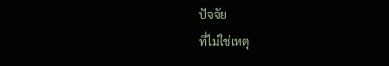ปัจจัย
ที่ไม่ใช่เหตุ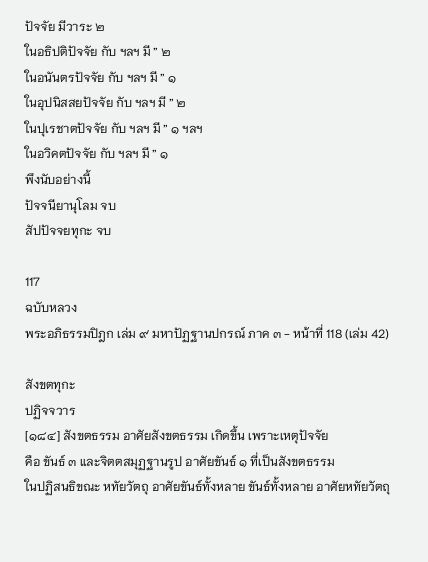ปัจจัย มีวาระ ๒
ในอธิปติปัจจัย กับ ฯลฯ มี ” ๒
ในอนันตรปัจจัย กับ ฯลฯ มี ” ๑
ในอุปนิสสยปัจจัย กับ ฯลฯ มี ” ๒
ในปุเรชาตปัจจัย กับ ฯลฯ มี ” ๑ ฯลฯ
ในอวิคตปัจจัย กับ ฯลฯ มี ” ๑
พึงนับอย่างนี้
ปัจจนียานุโลม จบ
สัปปัจจยทุกะ จบ

117
ฉบับหลวง
พระอภิธรรมปิฎก เล่ม ๙ มหาปัฏฐานปกรณ์ ภาค ๓ - หน้าที่ 118 (เล่ม 42)

สังขตทุกะ
ปฏิจจวาร
[๑๘๔] สังขตธรรม อาศัยสังขตธรรม เกิดขึ้น เพราะเหตุปัจจัย
คือ ขันธ์ ๓ และจิตตสมุฏฐานรูป อาศัยขันธ์ ๑ ที่เป็นสังขตธรรม
ในปฏิสนธิขณะ หทัยวัตถุ อาศัยขันธ์ทั้งหลาย ขันธ์ทั้งหลาย อาศัยหทัยวัตถุ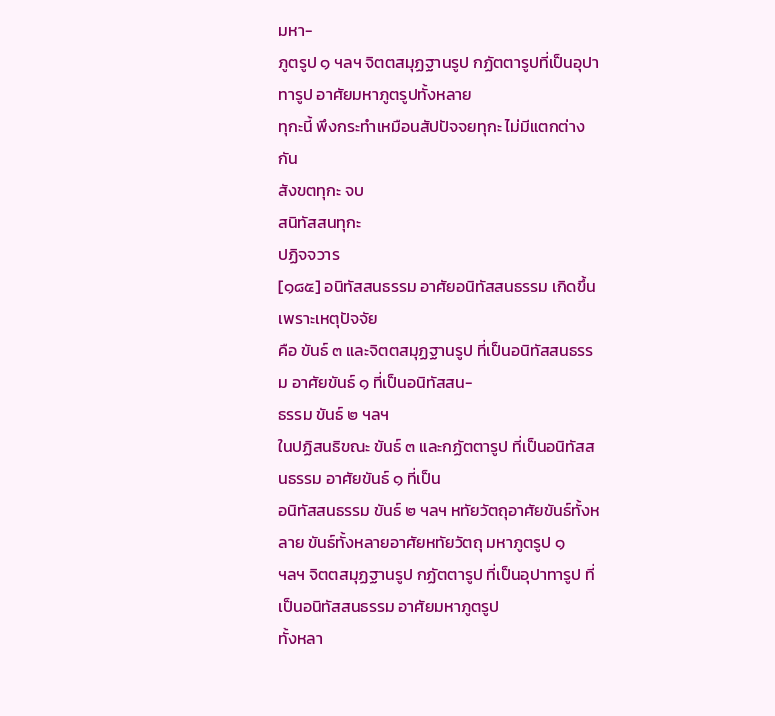มหา-
ภูตรูป ๑ ฯลฯ จิตตสมุฏฐานรูป กฏัตตารูปที่เป็นอุปาทารูป อาศัยมหาภูตรูปทั้งหลาย
ทุกะนี้ พึงกระทำเหมือนสัปปัจจยทุกะ ไม่มีแตกต่างกัน
สังขตทุกะ จบ
สนิทัสสนทุกะ
ปฏิจจวาร
[๑๘๕] อนิทัสสนธรรม อาศัยอนิทัสสนธรรม เกิดขึ้น เพราะเหตุปัจจัย
คือ ขันธ์ ๓ และจิตตสมุฏฐานรูป ที่เป็นอนิทัสสนธรรม อาศัยขันธ์ ๑ ที่เป็นอนิทัสสน-
ธรรม ขันธ์ ๒ ฯลฯ
ในปฏิสนธิขณะ ขันธ์ ๓ และกฏัตตารูป ที่เป็นอนิทัสสนธรรม อาศัยขันธ์ ๑ ที่เป็น
อนิทัสสนธรรม ขันธ์ ๒ ฯลฯ หทัยวัตถุอาศัยขันธ์ทั้งหลาย ขันธ์ทั้งหลายอาศัยหทัยวัตถุ มหาภูตรูป ๑
ฯลฯ จิตตสมุฏฐานรูป กฏัตตารูป ที่เป็นอุปาทารูป ที่เป็นอนิทัสสนธรรม อาศัยมหาภูตรูป
ทั้งหลา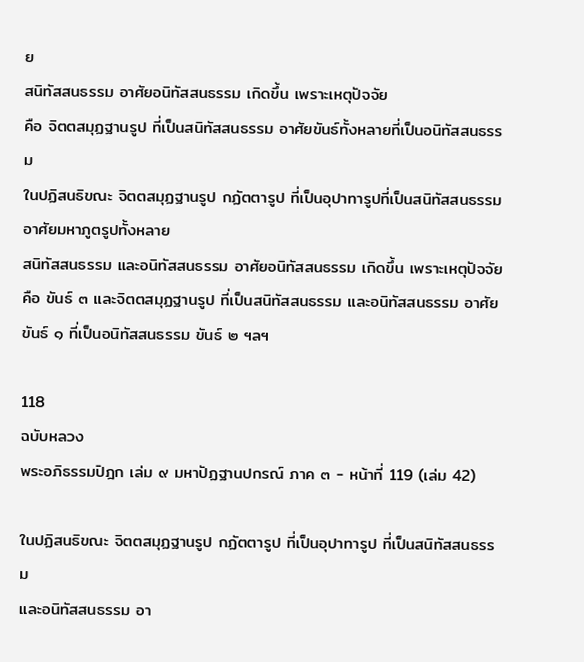ย
สนิทัสสนธรรม อาศัยอนิทัสสนธรรม เกิดขึ้น เพราะเหตุปัจจัย
คือ จิตตสมุฏฐานรูป ที่เป็นสนิทัสสนธรรม อาศัยขันธ์ทั้งหลายที่เป็นอนิทัสสนธรรม
ในปฏิสนธิขณะ จิตตสมุฏฐานรูป กฏัตตารูป ที่เป็นอุปาทารูปที่เป็นสนิทัสสนธรรม
อาศัยมหาภูตรูปทั้งหลาย
สนิทัสสนธรรม และอนิทัสสนธรรม อาศัยอนิทัสสนธรรม เกิดขึ้น เพราะเหตุปัจจัย
คือ ขันธ์ ๓ และจิตตสมุฏฐานรูป ที่เป็นสนิทัสสนธรรม และอนิทัสสนธรรม อาศัย
ขันธ์ ๑ ที่เป็นอนิทัสสนธรรม ขันธ์ ๒ ฯลฯ

118
ฉบับหลวง
พระอภิธรรมปิฎก เล่ม ๙ มหาปัฏฐานปกรณ์ ภาค ๓ - หน้าที่ 119 (เล่ม 42)

ในปฏิสนธิขณะ จิตตสมุฏฐานรูป กฏัตตารูป ที่เป็นอุปาทารูป ที่เป็นสนิทัสสนธรรม
และอนิทัสสนธรรม อา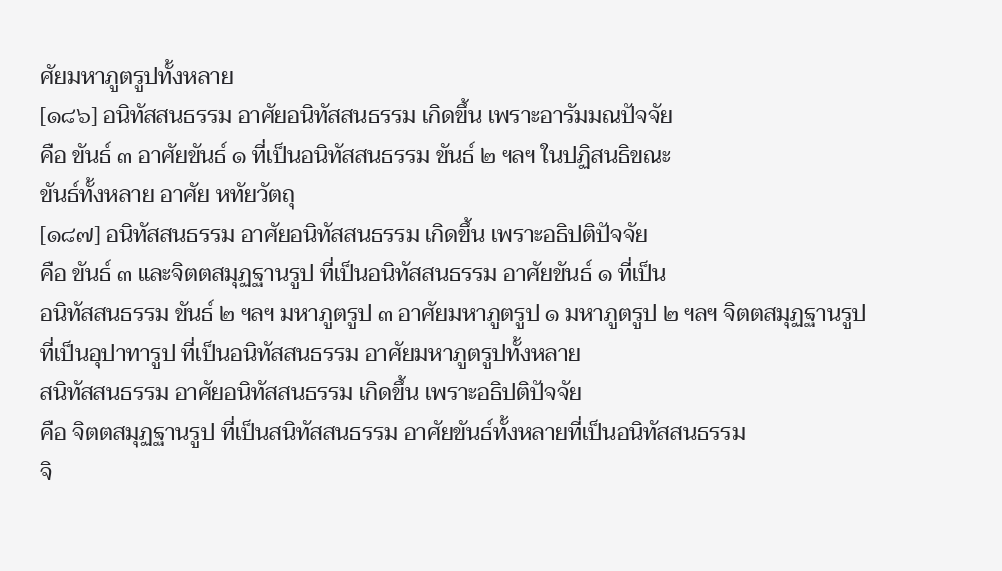ศัยมหาภูตรูปทั้งหลาย
[๑๘๖] อนิทัสสนธรรม อาศัยอนิทัสสนธรรม เกิดขึ้น เพราะอารัมมณปัจจัย
คือ ขันธ์ ๓ อาศัยขันธ์ ๑ ที่เป็นอนิทัสสนธรรม ขันธ์ ๒ ฯลฯ ในปฏิสนธิขณะ
ขันธ์ทั้งหลาย อาศัย หทัยวัตถุ
[๑๘๗] อนิทัสสนธรรม อาศัยอนิทัสสนธรรม เกิดขึ้น เพราะอธิปติปัจจัย
คือ ขันธ์ ๓ และจิตตสมุฏฐานรูป ที่เป็นอนิทัสสนธรรม อาศัยขันธ์ ๑ ที่เป็น
อนิทัสสนธรรม ขันธ์ ๒ ฯลฯ มหาภูตรูป ๓ อาศัยมหาภูตรูป ๑ มหาภูตรูป ๒ ฯลฯ จิตตสมุฏฐานรูป
ที่เป็นอุปาทารูป ที่เป็นอนิทัสสนธรรม อาศัยมหาภูตรูปทั้งหลาย
สนิทัสสนธรรม อาศัยอนิทัสสนธรรม เกิดขึ้น เพราะอธิปติปัจจัย
คือ จิตตสมุฏฐานรูป ที่เป็นสนิทัสสนธรรม อาศัยขันธ์ทั้งหลายที่เป็นอนิทัสสนธรรม
จิ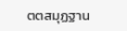ตตสมุฏฐาน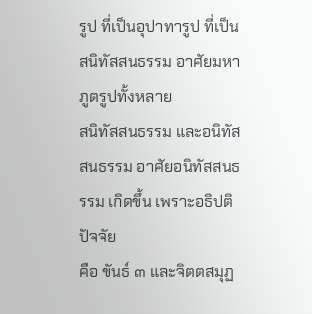รูป ที่เป็นอุปาทารูป ที่เป็นสนิทัสสนธรรม อาศัยมหาภูตรูปทั้งหลาย
สนิทัสสนธรรม และอนิทัสสนธรรม อาศัยอนิทัสสนธรรม เกิดขึ้น เพราะอธิปติปัจจัย
คือ ขันธ์ ๓ และจิตตสมุฏ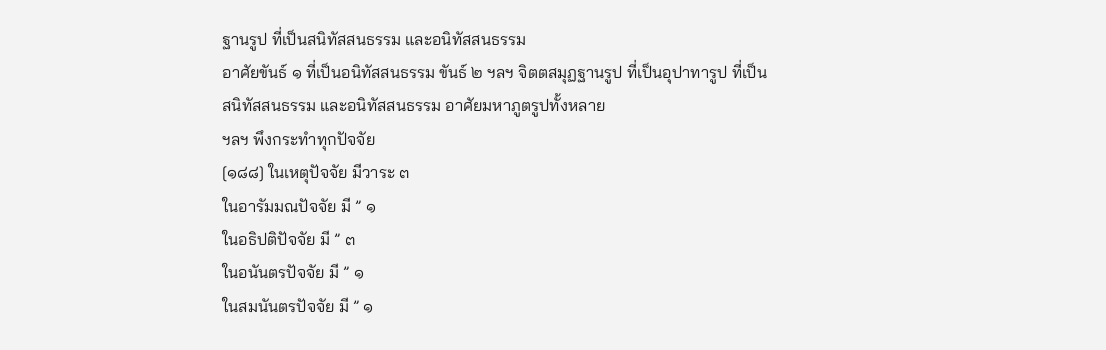ฐานรูป ที่เป็นสนิทัสสนธรรม และอนิทัสสนธรรม
อาศัยขันธ์ ๑ ที่เป็นอนิทัสสนธรรม ขันธ์ ๒ ฯลฯ จิตตสมุฏฐานรูป ที่เป็นอุปาทารูป ที่เป็น
สนิทัสสนธรรม และอนิทัสสนธรรม อาศัยมหาภูตรูปทั้งหลาย
ฯลฯ พึงกระทำทุกปัจจัย
[๑๘๘] ในเหตุปัจจัย มีวาระ ๓
ในอารัมมณปัจจัย มี ” ๑
ในอธิปติปัจจัย มี ” ๓
ในอนันตรปัจจัย มี ” ๑
ในสมนันตรปัจจัย มี ” ๑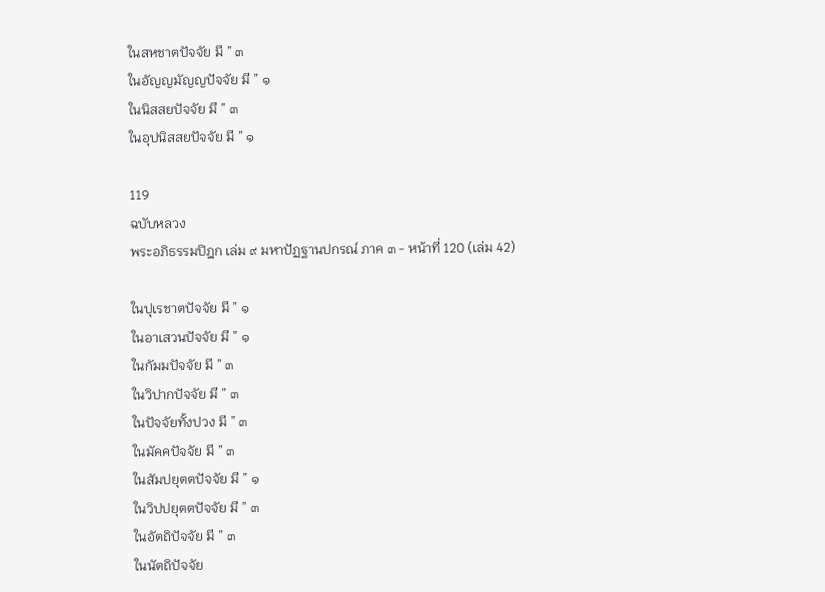ในสหชาตปัจจัย มี ” ๓
ในอัญญมัญญปัจจัย มี ” ๑
ในนิสสยปัจจัย มี ” ๓
ในอุปนิสสยปัจจัย มี ” ๑

119
ฉบับหลวง
พระอภิธรรมปิฎก เล่ม ๙ มหาปัฏฐานปกรณ์ ภาค ๓ - หน้าที่ 120 (เล่ม 42)

ในปุเรชาตปัจจัย มี ” ๑
ในอาเสวนปัจจัย มี ” ๑
ในกัมมปัจจัย มี ” ๓
ในวิปากปัจจัย มี ” ๓
ในปัจจัยทั้งปวง มี ” ๓
ในมัคคปัจจัย มี ” ๓
ในสัมปยุตตปัจจัย มี ” ๑
ในวิปปยุตตปัจจัย มี ” ๓
ในอัตถิปัจจัย มี ” ๓
ในนัตถิปัจจัย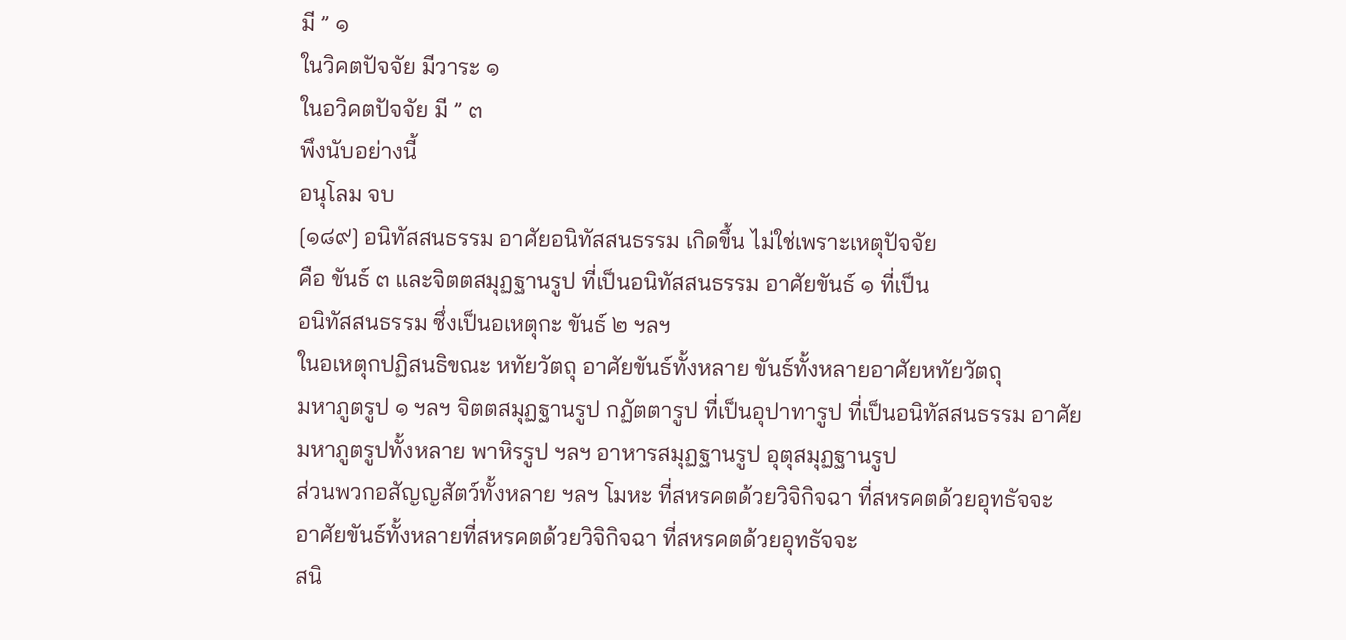มี ” ๑
ในวิคตปัจจัย มีวาระ ๑
ในอวิคตปัจจัย มี ” ๓
พึงนับอย่างนี้
อนุโลม จบ
[๑๘๙] อนิทัสสนธรรม อาศัยอนิทัสสนธรรม เกิดขึ้น ไม่ใช่เพราะเหตุปัจจัย
คือ ขันธ์ ๓ และจิตตสมุฏฐานรูป ที่เป็นอนิทัสสนธรรม อาศัยขันธ์ ๑ ที่เป็น
อนิทัสสนธรรม ซึ่งเป็นอเหตุกะ ขันธ์ ๒ ฯลฯ
ในอเหตุกปฏิสนธิขณะ หทัยวัตถุ อาศัยขันธ์ทั้งหลาย ขันธ์ทั้งหลายอาศัยหทัยวัตถุ
มหาภูตรูป ๑ ฯลฯ จิตตสมุฏฐานรูป กฏัตตารูป ที่เป็นอุปาทารูป ที่เป็นอนิทัสสนธรรม อาศัย
มหาภูตรูปทั้งหลาย พาหิรรูป ฯลฯ อาหารสมุฏฐานรูป อุตุสมุฏฐานรูป
ส่วนพวกอสัญญสัตว์ทั้งหลาย ฯลฯ โมหะ ที่สหรคตด้วยวิจิกิจฉา ที่สหรคตด้วยอุทธัจจะ
อาศัยขันธ์ทั้งหลายที่สหรคตด้วยวิจิกิจฉา ที่สหรคตด้วยอุทธัจจะ
สนิ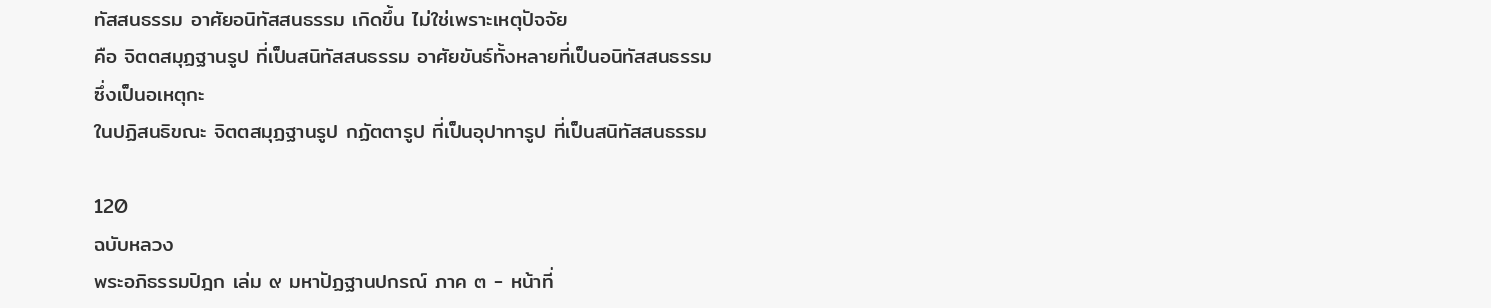ทัสสนธรรม อาศัยอนิทัสสนธรรม เกิดขึ้น ไม่ใช่เพราะเหตุปัจจัย
คือ จิตตสมุฏฐานรูป ที่เป็นสนิทัสสนธรรม อาศัยขันธ์ทั้งหลายที่เป็นอนิทัสสนธรรม
ซึ่งเป็นอเหตุกะ
ในปฏิสนธิขณะ จิตตสมุฏฐานรูป กฏัตตารูป ที่เป็นอุปาทารูป ที่เป็นสนิทัสสนธรรม

120
ฉบับหลวง
พระอภิธรรมปิฎก เล่ม ๙ มหาปัฏฐานปกรณ์ ภาค ๓ - หน้าที่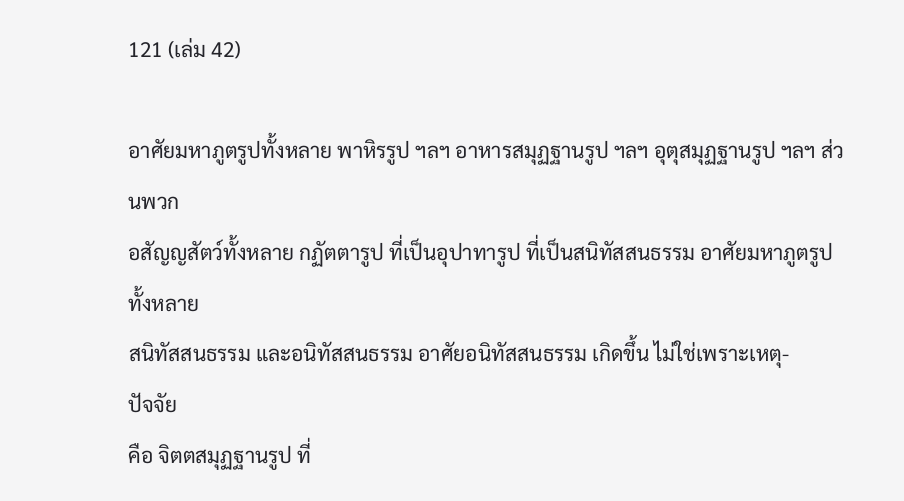121 (เล่ม 42)

อาศัยมหาภูตรูปทั้งหลาย พาหิรรูป ฯลฯ อาหารสมุฏฐานรูป ฯลฯ อุตุสมุฏฐานรูป ฯลฯ ส่วนพวก
อสัญญสัตว์ทั้งหลาย กฏัตตารูป ที่เป็นอุปาทารูป ที่เป็นสนิทัสสนธรรม อาศัยมหาภูตรูปทั้งหลาย
สนิทัสสนธรรม และอนิทัสสนธรรม อาศัยอนิทัสสนธรรม เกิดขึ้น ไม่ใช่เพราะเหตุ-
ปัจจัย
คือ จิตตสมุฏฐานรูป ที่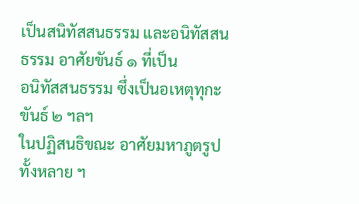เป็นสนิทัสสนธรรม และอนิทัสสนธรรม อาศัยขันธ์ ๑ ที่เป็น
อนิทัสสนธรรม ซึ่งเป็นอเหตุทุกะ ขันธ์ ๒ ฯลฯ
ในปฏิสนธิขณะ อาศัยมหาภูตรูปทั้งหลาย ฯ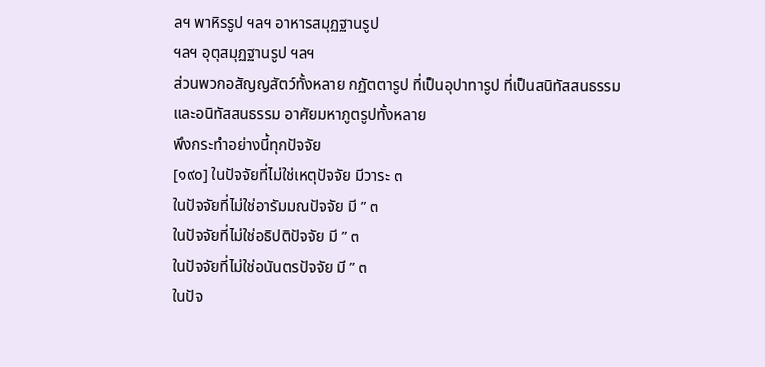ลฯ พาหิรรูป ฯลฯ อาหารสมุฏฐานรูป
ฯลฯ อุตุสมุฏฐานรูป ฯลฯ
ส่วนพวกอสัญญสัตว์ทั้งหลาย กฏัตตารูป ที่เป็นอุปาทารูป ที่เป็นสนิทัสสนธรรม
และอนิทัสสนธรรม อาศัยมหาภูตรูปทั้งหลาย
พึงกระทำอย่างนี้ทุกปัจจัย
[๑๙๐] ในปัจจัยที่ไม่ใช่เหตุปัจจัย มีวาระ ๓
ในปัจจัยที่ไม่ใช่อารัมมณปัจจัย มี ” ๓
ในปัจจัยที่ไม่ใช่อธิปติปัจจัย มี ” ๓
ในปัจจัยที่ไม่ใช่อนันตรปัจจัย มี ” ๓
ในปัจ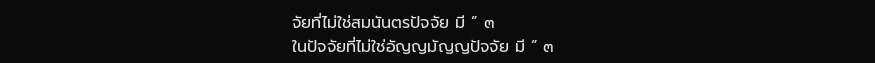จัยที่ไม่ใช่สมนันตรปัจจัย มี ” ๓
ในปัจจัยที่ไม่ใช่อัญญมัญญปัจจัย มี ” ๓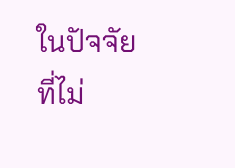ในปัจจัยที่ไม่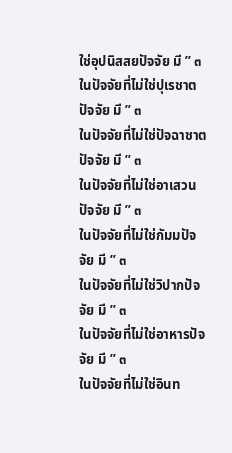ใช่อุปนิสสยปัจจัย มี ” ๓
ในปัจจัยที่ไม่ใช่ปุเรชาตปัจจัย มี ” ๓
ในปัจจัยที่ไม่ใช่ปัจฉาชาตปัจจัย มี ” ๓
ในปัจจัยที่ไม่ใช่อาเสวนปัจจัย มี ” ๓
ในปัจจัยที่ไม่ใช่กัมมปัจจัย มี ” ๓
ในปัจจัยที่ไม่ใช่วิปากปัจจัย มี ” ๓
ในปัจจัยที่ไม่ใช่อาหารปัจจัย มี ” ๓
ในปัจจัยที่ไม่ใช่อินท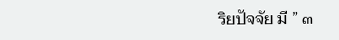ริยปัจจัย มี ” ๓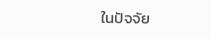ในปัจจัย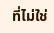ที่ไม่ใช่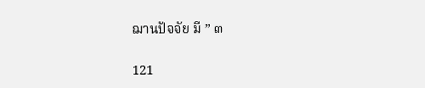ฌานปัจจัย มี ” ๓

121